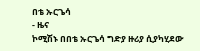በቴ ኡርጌሳ
- ዜና
ኮሚሽኑ በበቴ ኡርጌሳ ግድያ ዙሪያ ሲያካሂደው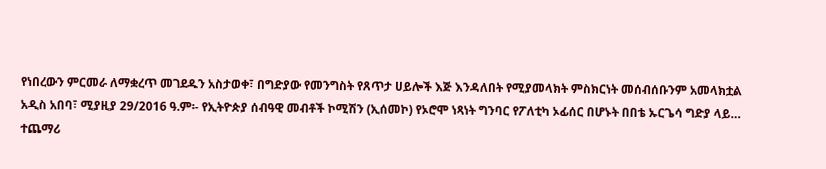የነበረውን ምርመራ ለማቋረጥ መገደዱን አስታወቀ፣ በግድያው የመንግስት የጸጥታ ሀይሎች እጅ እንዳለበት የሚያመላክት ምስክርነት መሰብሰቡንም አመላክቷል
አዲስ አበባ፣ ሚያዚያ 29/2016 ዓ.ም፡- የኢትዮጵያ ሰብዓዊ መብቶች ኮሚሽን (ኢሰመኮ) የኦሮሞ ነጻነት ግንባር የፖለቲካ ኦፊሰር በሆኑት በበቴ ኡርጌሳ ግድያ ላይ…
ተጨማሪ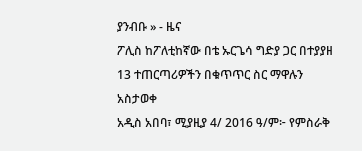ያንብቡ » - ዜና
ፖሊስ ከፖለቲከኛው በቴ ኡርጌሳ ግድያ ጋር በተያያዘ 13 ተጠርጣሪዎችን በቁጥጥር ስር ማዋሉን አስታወቀ
አዲስ አበባ፣ ሚያዚያ 4/ 2016 ዓ/ም፦ የምስራቅ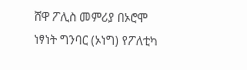ሸዋ ፖሊስ መምሪያ በኦሮሞ ነፃነት ግንባር (ኦነግ) የፖለቲካ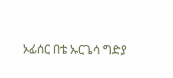ኦፊሰር በቴ ኡርጌሳ ግድያ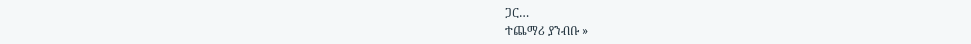ጋር…
ተጨማሪ ያንብቡ »